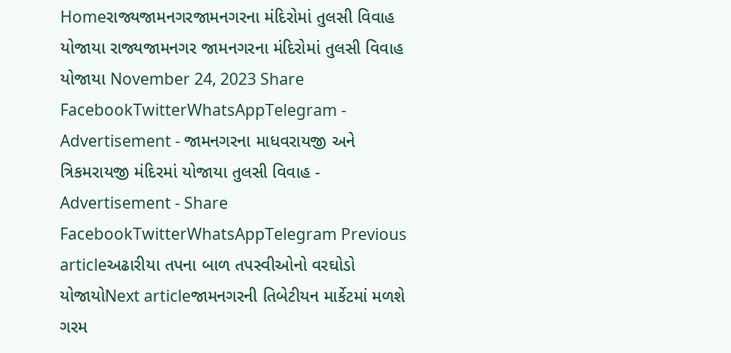Homeરાજ્યજામનગરજામનગરના મંદિરોમાં તુલસી વિવાહ યોજાયા રાજ્યજામનગર જામનગરના મંદિરોમાં તુલસી વિવાહ યોજાયા November 24, 2023 Share FacebookTwitterWhatsAppTelegram - Advertisement - જામનગરના માધવરાયજી અને ત્રિકમરાયજી મંદિરમાં યોજાયા તુલસી વિવાહ - Advertisement - Share FacebookTwitterWhatsAppTelegram Previous articleઅઢારીયા તપના બાળ તપસ્વીઓનો વરઘોડો યોજાયોNext articleજામનગરની તિબેટીયન માર્કેટમાં મળશે ગરમ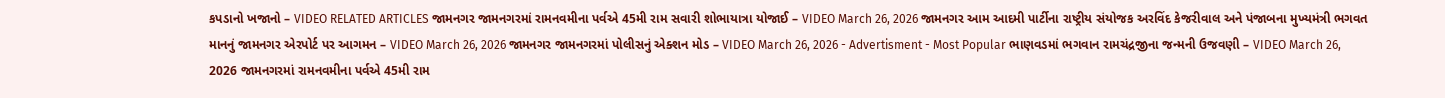કપડાનો ખજાનો – VIDEO RELATED ARTICLES જામનગર જામનગરમાં રામનવમીના પર્વએ 45મી રામ સવારી શોભાયાત્રા યોજાઈ – VIDEO March 26, 2026 જામનગર આમ આદમી પાર્ટીના રાષ્ટ્રીય સંયોજક અરવિંદ કેજરીવાલ અને પંજાબના મુખ્યમંત્રી ભગવત માનનું જામનગર એરપોર્ટ પર આગમન – VIDEO March 26, 2026 જામનગર જામનગરમાં પોલીસનું એક્શન મોડ – VIDEO March 26, 2026 - Advertisment - Most Popular ભાણવડમાં ભગવાન રામચંદ્રજીના જન્મની ઉજવણી – VIDEO March 26, 2026 જામનગરમાં રામનવમીના પર્વએ 45મી રામ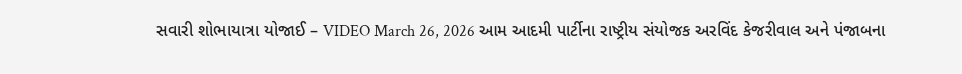સવારી શોભાયાત્રા યોજાઈ – VIDEO March 26, 2026 આમ આદમી પાર્ટીના રાષ્ટ્રીય સંયોજક અરવિંદ કેજરીવાલ અને પંજાબના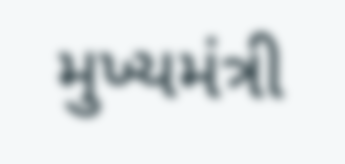મુખ્યમંત્રી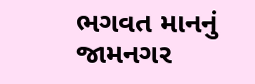ભગવત માનનું જામનગર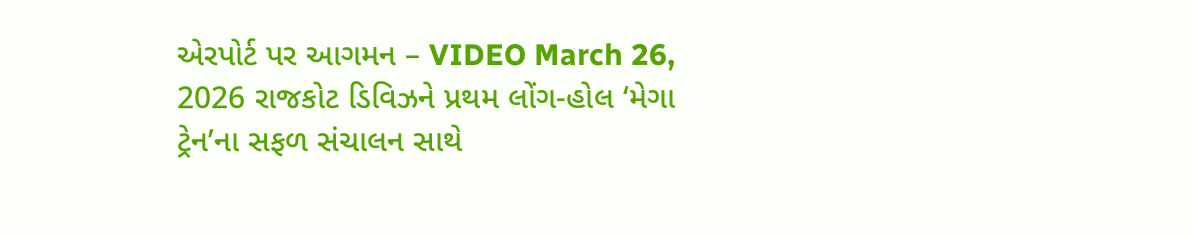એરપોર્ટ પર આગમન – VIDEO March 26, 2026 રાજકોટ ડિવિઝને પ્રથમ લોંગ-હોલ ‘મેગા ટ્રેન’ના સફળ સંચાલન સાથે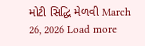મોટી સિદ્ધિ મેળવી March 26, 2026 Load more